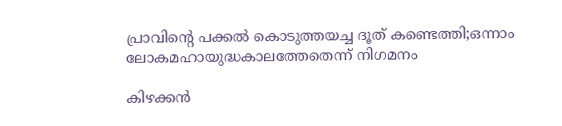പ്രാവിന്റെ പക്കല്‍ കൊടുത്തയച്ച ദൂത് കണ്ടെത്തി;ഒന്നാം ലോകമഹായുദ്ധകാലത്തേതെന്ന് നിഗമനം

കിഴക്കന്‍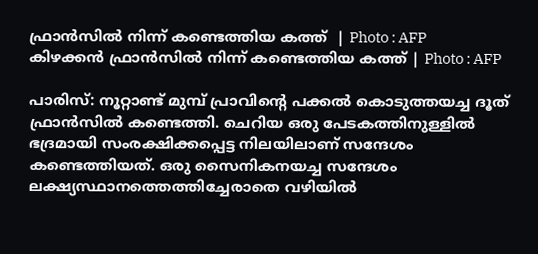ഫ്രാന്‍സില്‍ നിന്ന് കണ്ടെത്തിയ കത്ത്  | Photo : AFP
കിഴക്കന്‍ ഫ്രാന്‍സില്‍ നിന്ന് കണ്ടെത്തിയ കത്ത് | Photo : AFP

പാരിസ്: നൂറ്റാണ്ട് മുമ്പ് പ്രാവിന്റെ പക്കല്‍ കൊടുത്തയച്ച ദൂത് ഫ്രാന്‍സില്‍ കണ്ടെത്തി. ചെറിയ ഒരു പേടകത്തിനുള്ളില്‍ ഭദ്രമായി സംരക്ഷിക്കപ്പെട്ട നിലയിലാണ് സന്ദേശം കണ്ടെത്തിയത്. ഒരു സൈനികനയച്ച സന്ദേശം ലക്ഷ്യസ്ഥാനത്തെത്തിച്ചേരാതെ വഴിയില്‍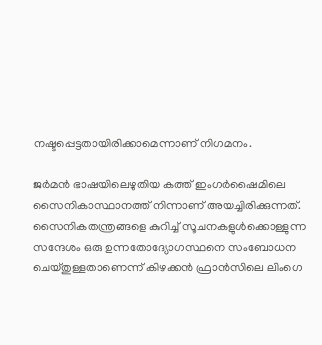നഷ്ടപ്പെട്ടതായിരിക്കാമെന്നാണ് നിഗമനം.

ജര്‍മന്‍ ഭാഷയിലെഴുതിയ കത്ത് ഇംഗര്‍ഷൈമിലെ സൈനികാസ്ഥാനത്ത് നിന്നാണ് അയച്ചിരിക്കുന്നത്. സൈനികതന്ത്രങ്ങളെ കുറിച്ച് സൂചനകളുള്‍ക്കൊള്ളുന്ന സന്ദേശം ഒരു ഉന്നതോദ്യോഗസ്ഥനെ സംബോധന ചെയ്തുള്ളതാണെന്ന് കിഴക്കന്‍ ഫ്രാന്‍സിലെ ലിംഗെ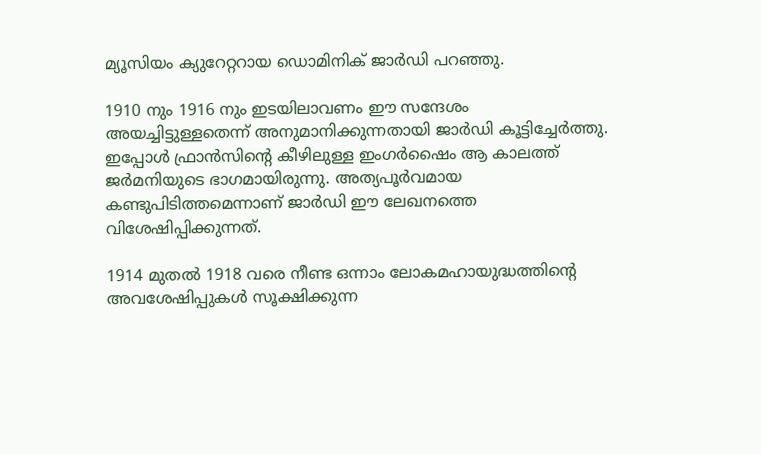മ്യൂസിയം ക്യുറേറ്ററായ ഡൊമിനിക് ജാര്‍ഡി പറഞ്ഞു.

1910 നും 1916 നും ഇടയിലാവണം ഈ സന്ദേശം അയച്ചിട്ടുള്ളതെന്ന് അനുമാനിക്കുന്നതായി ജാര്‍ഡി കൂട്ടിച്ചേര്‍ത്തു. ഇപ്പോള്‍ ഫ്രാന്‍സിന്റെ കീഴിലുള്ള ഇംഗര്‍ഷൈം ആ കാലത്ത് ജര്‍മനിയുടെ ഭാഗമായിരുന്നു. അത്യപൂര്‍വമായ കണ്ടുപിടിത്തമെന്നാണ് ജാര്‍ഡി ഈ ലേഖനത്തെ വിശേഷിപ്പിക്കുന്നത്.

1914 മുതല്‍ 1918 വരെ നീണ്ട ഒന്നാം ലോകമഹായുദ്ധത്തിന്റെ അവശേഷിപ്പുകള്‍ സൂക്ഷിക്കുന്ന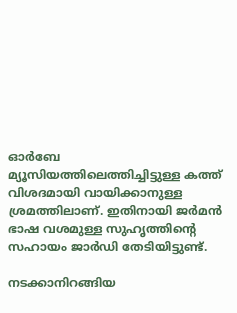ഓര്‍ബേ മ്യൂസിയത്തിലെത്തിച്ചിട്ടുള്ള കത്ത് വിശദമായി വായിക്കാനുള്ള ശ്രമത്തിലാണ്. ഇതിനായി ജര്‍മന്‍ ഭാഷ വശമുള്ള സുഹൃത്തിന്റെ സഹായം ജാര്‍ഡി തേടിയിട്ടുണ്ട്.

നടക്കാനിറങ്ങിയ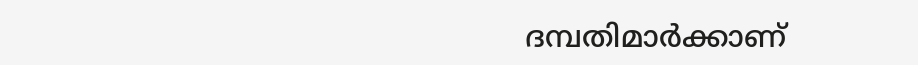ദമ്പതിമാര്‍ക്കാണ്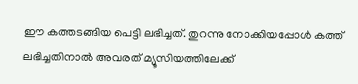ഈ കത്തടങ്ങിയ പെട്ടി ലഭിച്ചത്. തുറന്നു നോക്കിയപ്പോള്‍ കത്ത് ലഭിച്ചതിനാല്‍ അവരത് മ്യൂസിയത്തിലേക്ക്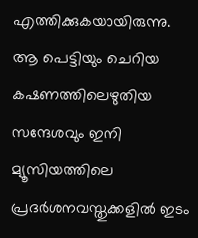എത്തിക്കുകയായിരുന്നു. ആ പെട്ടിയും ചെറിയ കഷണത്തിലെഴുതിയ സന്ദേശവും ഇനി മ്യൂസിയത്തിലെ പ്രദര്‍ശനവസ്തുക്കളില്‍ ഇടം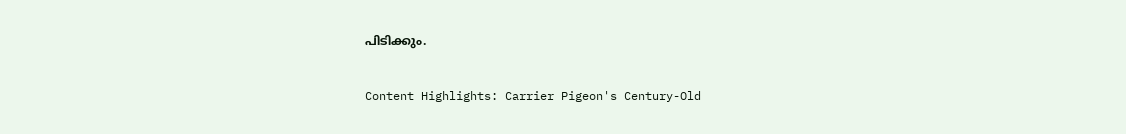പിടിക്കും.

Content Highlights: Carrier Pigeon's Century-Old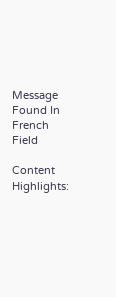Message Found In French Field

Content Highlights: